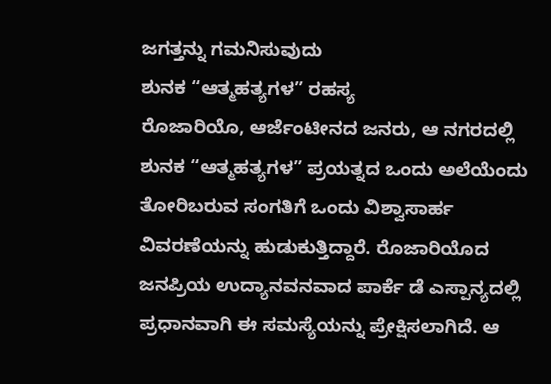ಜಗತ್ತನ್ನು ಗಮನಿಸುವುದು
ಶುನಕ “ಆತ್ಮಹತ್ಯಗಳ” ರಹಸ್ಯ
ರೊಜಾರಿಯೊ, ಆರ್ಜೆಂಟೀನದ ಜನರು, ಆ ನಗರದಲ್ಲಿ ಶುನಕ “ಆತ್ಮಹತ್ಯಗಳ” ಪ್ರಯತ್ನದ ಒಂದು ಅಲೆಯೆಂದು ತೋರಿಬರುವ ಸಂಗತಿಗೆ ಒಂದು ವಿಶ್ವಾಸಾರ್ಹ ವಿವರಣೆಯನ್ನು ಹುಡುಕುತ್ತಿದ್ದಾರೆ. ರೊಜಾರಿಯೊದ ಜನಪ್ರಿಯ ಉದ್ಯಾನವನವಾದ ಪಾರ್ಕೆ ಡೆ ಎಸ್ಪಾನ್ಯದಲ್ಲಿ ಪ್ರಧಾನವಾಗಿ ಈ ಸಮಸ್ಯೆಯನ್ನು ಪ್ರೇಕ್ಷಿಸಲಾಗಿದೆ. ಆ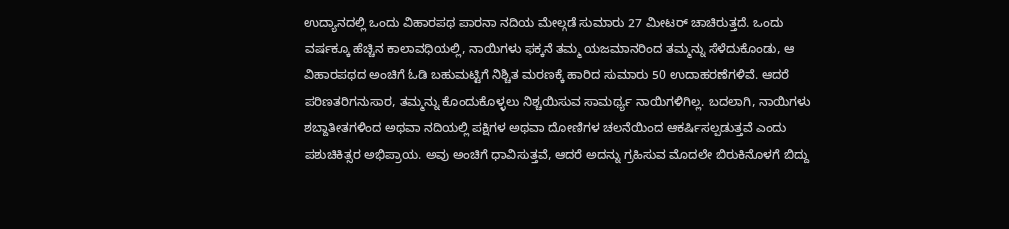ಉದ್ಯಾನದಲ್ಲಿ ಒಂದು ವಿಹಾರಪಥ ಪಾರನಾ ನದಿಯ ಮೇಲ್ಗಡೆ ಸುಮಾರು 27 ಮೀಟರ್ ಚಾಚಿರುತ್ತದೆ. ಒಂದು ವರ್ಷಕ್ಕೂ ಹೆಚ್ಚಿನ ಕಾಲಾವಧಿಯಲ್ಲಿ, ನಾಯಿಗಳು ಫಕ್ಕನೆ ತಮ್ಮ ಯಜಮಾನರಿಂದ ತಮ್ಮನ್ನು ಸೆಳೆದುಕೊಂಡು, ಆ ವಿಹಾರಪಥದ ಅಂಚಿಗೆ ಓಡಿ ಬಹುಮಟ್ಟಿಗೆ ನಿಶ್ಚಿತ ಮರಣಕ್ಕೆ ಹಾರಿದ ಸುಮಾರು 50 ಉದಾಹರಣೆಗಳಿವೆ. ಆದರೆ ಪರಿಣತರಿಗನುಸಾರ, ತಮ್ಮನ್ನು ಕೊಂದುಕೊಳ್ಳಲು ನಿಶ್ಚಯಿಸುವ ಸಾಮರ್ಥ್ಯ ನಾಯಿಗಳಿಗಿಲ್ಲ. ಬದಲಾಗಿ, ನಾಯಿಗಳು ಶಬ್ದಾತೀತಗಳಿಂದ ಅಥವಾ ನದಿಯಲ್ಲಿ ಪಕ್ಷಿಗಳ ಅಥವಾ ದೋಣಿಗಳ ಚಲನೆಯಿಂದ ಆಕರ್ಷಿಸಲ್ಪಡುತ್ತವೆ ಎಂದು ಪಶುಚಿಕಿತ್ಸರ ಅಭಿಪ್ರಾಯ. ಅವು ಅಂಚಿಗೆ ಧಾವಿಸುತ್ತವೆ, ಆದರೆ ಅದನ್ನು ಗ್ರಹಿಸುವ ಮೊದಲೇ ಬಿರುಕಿನೊಳಗೆ ಬಿದ್ದು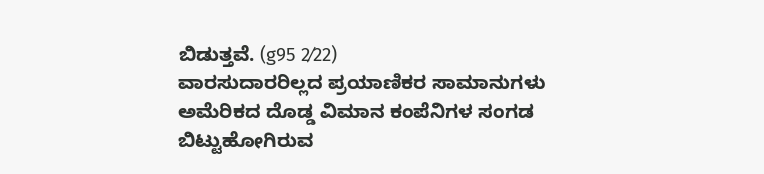ಬಿಡುತ್ತವೆ. (g95 2⁄22)
ವಾರಸುದಾರರಿಲ್ಲದ ಪ್ರಯಾಣಿಕರ ಸಾಮಾನುಗಳು
ಅಮೆರಿಕದ ದೊಡ್ಡ ವಿಮಾನ ಕಂಪೆನಿಗಳ ಸಂಗಡ ಬಿಟ್ಟುಹೋಗಿರುವ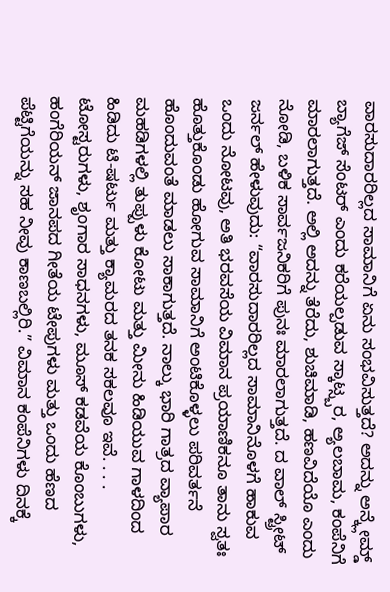ವಾರಸುದಾರರಿಲ್ಲದ ಸಾಮಾನಿಗೆ ಏನು ಸಂಭವಿಸುತ್ತದೆ? ಅದನ್ನು ಅನ್ಕ್ಲೇಮ್ಡ್ ಬ್ಯಾಗೆಜ್ ಸೆಂಟರ್ ಎಂದು ಕರೆಯಲ್ಪಡುವ ಸ್ಕಾಟ್ಸ್ಬರ, ಅ್ಯಲಬಾಮ, ಕಂಪೆನಿಗೆ ಮಾರಲಾಗುತ್ತದೆ. ಅಲ್ಲಿ ಅದನ್ನು ತೆರೆದು, ಶುಚಿಮಾಡಿ, ಹಣವಿದೆಯೊ ಎಂದು ನೋಡಿ, ಬಳಿಕ ಸಾರ್ವಜನಿಕರಿಗೆ ಪುನಃ ಮಾರಲಾಗುತ್ತದೆ. ದ ವಾಲ್ ಸ್ಟ್ರೀಟ್ ಜರ್ನಲ್ ಹೇಳುವುದು: “ವಾರಸುದಾರರಿಲ್ಲದ ಸಾಮಾನಿನೊಳಗೆ ಹಾಕುವ ಒಂದು ನೋಟವು, ಅತಿ ಭರವಸೆಯ ವಿಮಾನ ಪ್ರಯಾಣಿಕನೂ ತಾನು ಸ್ವತಃ ಹೊತ್ತುಕೊಂಡು ಹೋಗುವ ಸಾಮಾನಿಗೆ ಅಂಟಿಕೊಳ್ಳಲು ಪರಿವರ್ತನೆ ಹೊಂದುವಂತೆ ಮಾಡಲು ಸಾಕಾಗುತ್ತದೆ. ನಾಲ್ಕು ಭಾರಿ ಗಾತ್ರದ ವ್ಯಾಪಾರ ಮಹಡಿಗಳಲ್ಲಿ ತುಪ್ಪುಳು ಕೋಟು ಮತ್ತು ಮೀನು ಹಿಡಿಯುವ ಗಾಳದಿಂದ ಹಿಡಿದು ಟಿ-ಷರ್ಟು ಮತ್ತು ಕ್ಯಾಮರದ ತನಕ ಸಕಲವೂ ಇವೆ. . . . ಟೋಸ್ಟರುಗಳು, ಶೃಂಗಾರ ಸಾಧನಗಳು, ಮೂಸ್ ಕಡವೆಯ ಕೊಂಬುಗಳು, ಹಂಗೆರಿಯನ್ ಜಾನಪದ ಗೀತೆಯ ಟೇಪುಗಳು ಮತ್ತು ಒಂದು ಹೆಣದ ಪೆಟ್ಟಿಗೆಯನ್ನು ಸಹ ನೀವು ಕಾಣಬಲ್ಲಿರಿ.” ವಿಮಾನ ಕಂಪೆನಿಗಳು ದಿನಕ್ಕೆ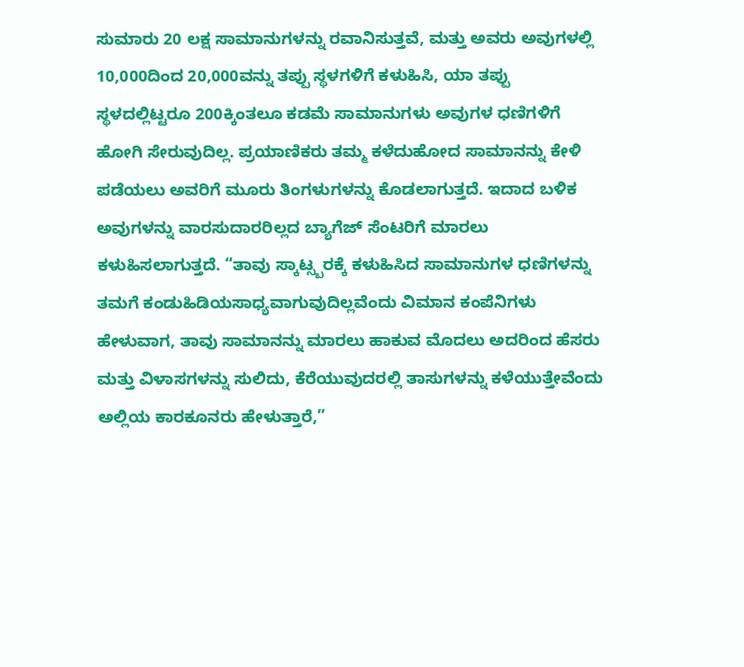ಸುಮಾರು 20 ಲಕ್ಷ ಸಾಮಾನುಗಳನ್ನು ರವಾನಿಸುತ್ತವೆ, ಮತ್ತು ಅವರು ಅವುಗಳಲ್ಲಿ 10,000ದಿಂದ 20,000ವನ್ನು ತಪ್ಪು ಸ್ಥಳಗಳಿಗೆ ಕಳುಹಿಸಿ, ಯಾ ತಪ್ಪು ಸ್ಥಳದಲ್ಲಿಟ್ಟರೂ 200ಕ್ಕಿಂತಲೂ ಕಡಮೆ ಸಾಮಾನುಗಳು ಅವುಗಳ ಧಣಿಗಳಿಗೆ ಹೋಗಿ ಸೇರುವುದಿಲ್ಲ. ಪ್ರಯಾಣಿಕರು ತಮ್ಮ ಕಳೆದುಹೋದ ಸಾಮಾನನ್ನು ಕೇಳಿ ಪಡೆಯಲು ಅವರಿಗೆ ಮೂರು ತಿಂಗಳುಗಳನ್ನು ಕೊಡಲಾಗುತ್ತದೆ. ಇದಾದ ಬಳಿಕ ಅವುಗಳನ್ನು ವಾರಸುದಾರರಿಲ್ಲದ ಬ್ಯಾಗೆಜ್ ಸೆಂಟರಿಗೆ ಮಾರಲು ಕಳುಹಿಸಲಾಗುತ್ತದೆ. “ತಾವು ಸ್ಕಾಟ್ಸ್ಬರಕ್ಕೆ ಕಳುಹಿಸಿದ ಸಾಮಾನುಗಳ ಧಣಿಗಳನ್ನು ತಮಗೆ ಕಂಡುಹಿಡಿಯಸಾಧ್ಯವಾಗುವುದಿಲ್ಲವೆಂದು ವಿಮಾನ ಕಂಪೆನಿಗಳು ಹೇಳುವಾಗ, ತಾವು ಸಾಮಾನನ್ನು ಮಾರಲು ಹಾಕುವ ಮೊದಲು ಅದರಿಂದ ಹೆಸರು ಮತ್ತು ವಿಳಾಸಗಳನ್ನು ಸುಲಿದು, ಕೆರೆಯುವುದರಲ್ಲಿ ತಾಸುಗಳನ್ನು ಕಳೆಯುತ್ತೇವೆಂದು ಅಲ್ಲಿಯ ಕಾರಕೂನರು ಹೇಳುತ್ತಾರೆ,”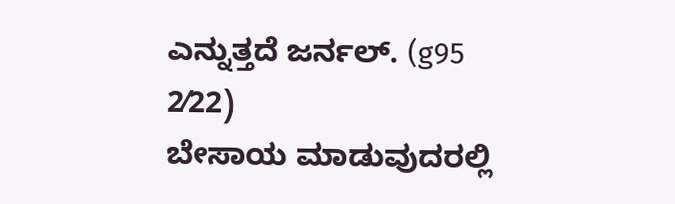ಎನ್ನುತ್ತದೆ ಜರ್ನಲ್. (g95 2⁄22)
ಬೇಸಾಯ ಮಾಡುವುದರಲ್ಲಿ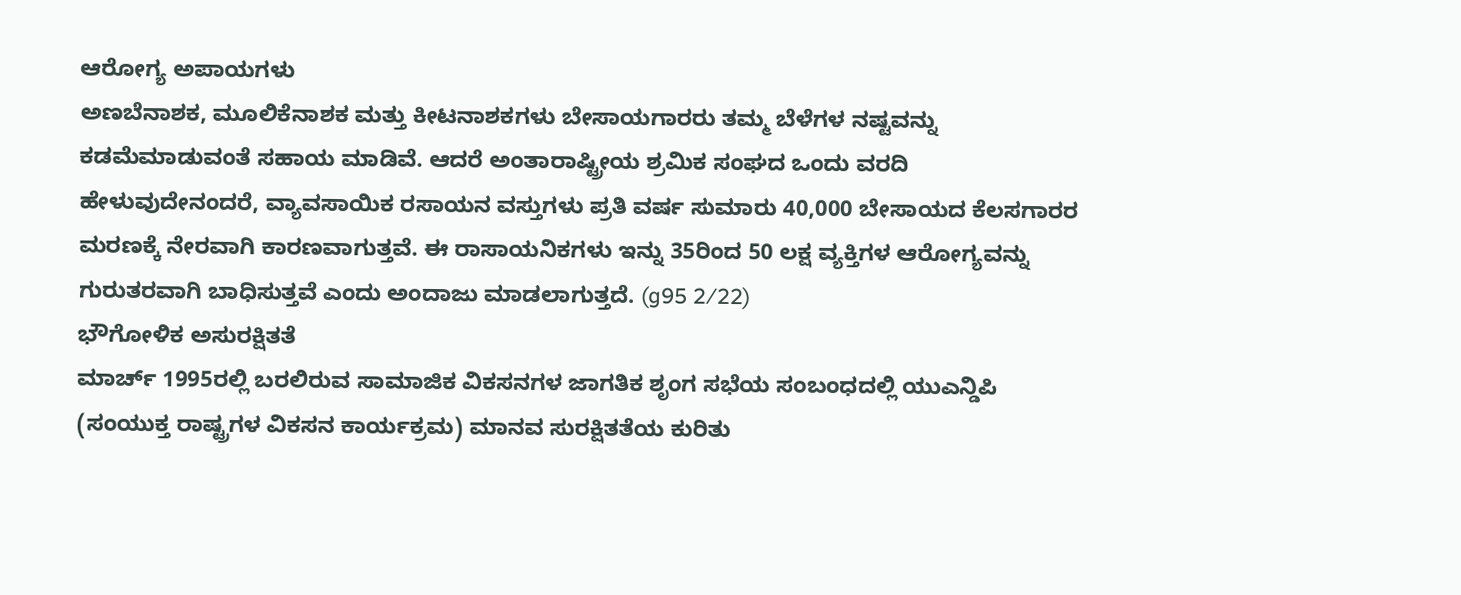ಆರೋಗ್ಯ ಅಪಾಯಗಳು
ಅಣಬೆನಾಶಕ, ಮೂಲಿಕೆನಾಶಕ ಮತ್ತು ಕೀಟನಾಶಕಗಳು ಬೇಸಾಯಗಾರರು ತಮ್ಮ ಬೆಳೆಗಳ ನಷ್ಟವನ್ನು ಕಡಮೆಮಾಡುವಂತೆ ಸಹಾಯ ಮಾಡಿವೆ. ಆದರೆ ಅಂತಾರಾಷ್ಟ್ರೀಯ ಶ್ರಮಿಕ ಸಂಘದ ಒಂದು ವರದಿ ಹೇಳುವುದೇನಂದರೆ, ವ್ಯಾವಸಾಯಿಕ ರಸಾಯನ ವಸ್ತುಗಳು ಪ್ರತಿ ವರ್ಷ ಸುಮಾರು 40,000 ಬೇಸಾಯದ ಕೆಲಸಗಾರರ ಮರಣಕ್ಕೆ ನೇರವಾಗಿ ಕಾರಣವಾಗುತ್ತವೆ. ಈ ರಾಸಾಯನಿಕಗಳು ಇನ್ನು 35ರಿಂದ 50 ಲಕ್ಷ ವ್ಯಕ್ತಿಗಳ ಆರೋಗ್ಯವನ್ನು ಗುರುತರವಾಗಿ ಬಾಧಿಸುತ್ತವೆ ಎಂದು ಅಂದಾಜು ಮಾಡಲಾಗುತ್ತದೆ. (g95 2⁄22)
ಭೌಗೋಳಿಕ ಅಸುರಕ್ಷಿತತೆ
ಮಾರ್ಚ್ 1995ರಲ್ಲಿ ಬರಲಿರುವ ಸಾಮಾಜಿಕ ವಿಕಸನಗಳ ಜಾಗತಿಕ ಶೃಂಗ ಸಭೆಯ ಸಂಬಂಧದಲ್ಲಿ ಯುಎನ್ಡಿಪಿ (ಸಂಯುಕ್ತ ರಾಷ್ಟ್ರಗಳ ವಿಕಸನ ಕಾರ್ಯಕ್ರಮ) ಮಾನವ ಸುರಕ್ಷಿತತೆಯ ಕುರಿತು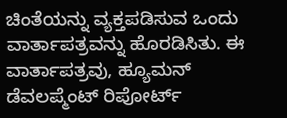ಚಿಂತೆಯನ್ನು ವ್ಯಕ್ತಪಡಿಸುವ ಒಂದು ವಾರ್ತಾಪತ್ರವನ್ನು ಹೊರಡಿಸಿತು. ಈ ವಾರ್ತಾಪತ್ರವು, ಹ್ಯೂಮನ್ ಡೆವಲಪ್ಮೆಂಟ್ ರಿಪೋರ್ಟ್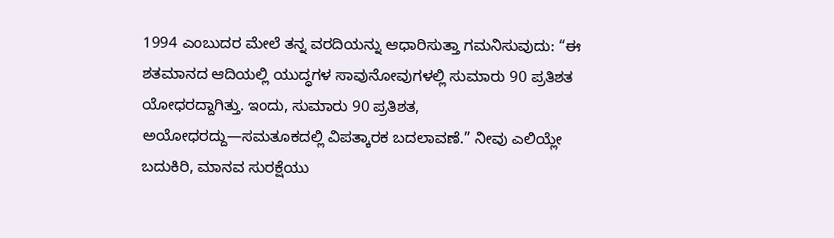1994 ಎಂಬುದರ ಮೇಲೆ ತನ್ನ ವರದಿಯನ್ನು ಆಧಾರಿಸುತ್ತಾ ಗಮನಿಸುವುದು: “ಈ ಶತಮಾನದ ಆದಿಯಲ್ಲಿ ಯುದ್ಧಗಳ ಸಾವುನೋವುಗಳಲ್ಲಿ ಸುಮಾರು 90 ಪ್ರತಿಶತ ಯೋಧರದ್ದಾಗಿತ್ತು. ಇಂದು, ಸುಮಾರು 90 ಪ್ರತಿಶತ, ಅಯೋಧರದ್ದು—ಸಮತೂಕದಲ್ಲಿ ವಿಪತ್ಕಾರಕ ಬದಲಾವಣೆ.” ನೀವು ಎಲಿಯ್ಲೇ ಬದುಕಿರಿ, ಮಾನವ ಸುರಕ್ಷೆಯು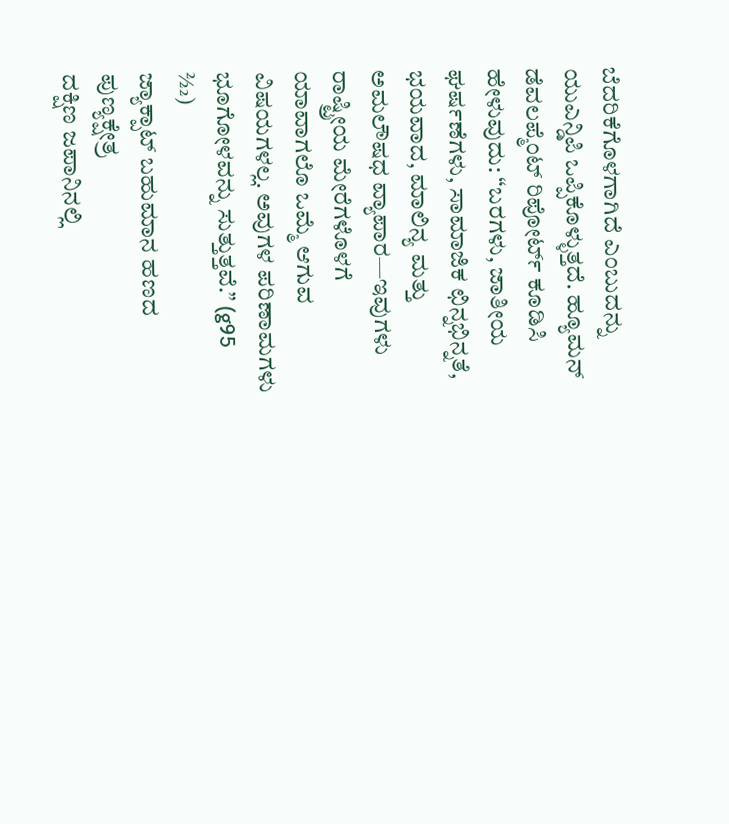ಬೆದರಿಕೆಗೊಳಗಾಗಿದೆ ಎಂಬುದನ್ನು ಯುಎನ್ಡಿಪಿ ಒಪ್ಪಿಕೊಳ್ಳುತ್ತದೆ. ಹ್ಯೂಮನ್ ಡೆವಲಪ್ಮೆಂಟ್ ರಿಪೋರ್ಟ್ ಕೂಡಿಸಿ ಹೇಳುವುದು: “ಬರಗಳು, ಜಾತೀಯ ಘರ್ಷಣೆಗಳು, ಸಾಮಾಜಿಕ ಛಿನ್ನಭಿನ್ನತೆ, ಭಯವಾದ, ಮಾಲಿನ್ಯ ಮತ್ತು ಅಮಲೌಷಧ ವ್ಯಾಪಾರ—ಇವುಗಳು ರಾಷ್ಟ್ರೀಯ ಮೇರೆಗಳೊಳಗೆ ಯಾವಾಗಲೊ ಒಮ್ಮೆ ಆಗುವ ವಿಷಯಗಳಲ್ಲ. ಅವುಗಳ ಪರಿಣಾಮಗಳು ಭೂಗೋಳವನ್ನು ಸುತ್ತುತ್ತವೆ.” (g95 2⁄22)
ಜ್ಯಾಕ್ಪಾಟ್ ಬಹುಮಾನ ಹಣದ ಪುಣ್ಯಕ್ಷೇತ್ರ
ದಕ್ಷಿಣ ಜಪಾನಿನಲ್ಲಿ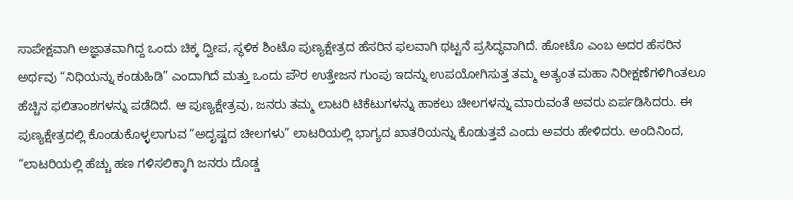ಸಾಪೇಕ್ಷವಾಗಿ ಅಜ್ಞಾತವಾಗಿದ್ದ ಒಂದು ಚಿಕ್ಕ ದ್ವೀಪ, ಸ್ಥಳಿಕ ಶಿಂಟೊ ಪುಣ್ಯಕ್ಷೇತ್ರದ ಹೆಸರಿನ ಫಲವಾಗಿ ಥಟ್ಟನೆ ಪ್ರಸಿದ್ಧವಾಗಿದೆ. ಹೋಟೊ ಎಂಬ ಅದರ ಹೆಸರಿನ ಅರ್ಥವು “ನಿಧಿಯನ್ನು ಕಂಡುಹಿಡಿ” ಎಂದಾಗಿದೆ ಮತ್ತು ಒಂದು ಪೌರ ಉತ್ತೇಜನ ಗುಂಪು ಇದನ್ನು ಉಪಯೋಗಿಸುತ್ತ ತಮ್ಮ ಅತ್ಯಂತ ಮಹಾ ನಿರೀಕ್ಷಣೆಗಳಿಗಿಂತಲೂ ಹೆಚ್ಚಿನ ಫಲಿತಾಂಶಗಳನ್ನು ಪಡೆದಿದೆ. ಆ ಪುಣ್ಯಕ್ಷೇತ್ರವು, ಜನರು ತಮ್ಮ ಲಾಟರಿ ಟಿಕೆಟುಗಳನ್ನು ಹಾಕಲು ಚೀಲಗಳನ್ನು ಮಾರುವಂತೆ ಅವರು ಏರ್ಪಡಿಸಿದರು. ಈ ಪುಣ್ಯಕ್ಷೇತ್ರದಲ್ಲಿ ಕೊಂಡುಕೊಳ್ಳಲಾಗುವ “ಅದೃಷ್ಟದ ಚೀಲಗಳು” ಲಾಟರಿಯಲ್ಲಿ ಭಾಗ್ಯದ ಖಾತರಿಯನ್ನು ಕೊಡುತ್ತವೆ ಎಂದು ಅವರು ಹೇಳಿದರು. ಅಂದಿನಿಂದ, “ಲಾಟರಿಯಲ್ಲಿ ಹೆಚ್ಚು ಹಣ ಗಳಿಸಲಿಕ್ಕಾಗಿ ಜನರು ದೊಡ್ಡ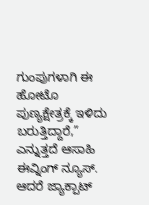ಗುಂಪುಗಳಾಗಿ ಈ ಹೋಟೊ ಪುಣ್ಯಕ್ಷೇತ್ರಕ್ಕೆ ಇಳಿದು ಬರುತ್ತಿದ್ದಾರೆ,” ಎನ್ನುತ್ತದೆ ಆಸಾಹಿ ಈವ್ನಿಂಗ್ ನ್ಯೂಸ್. ಆದರೆ ಜ್ಯಾಕ್ಪಾಟ್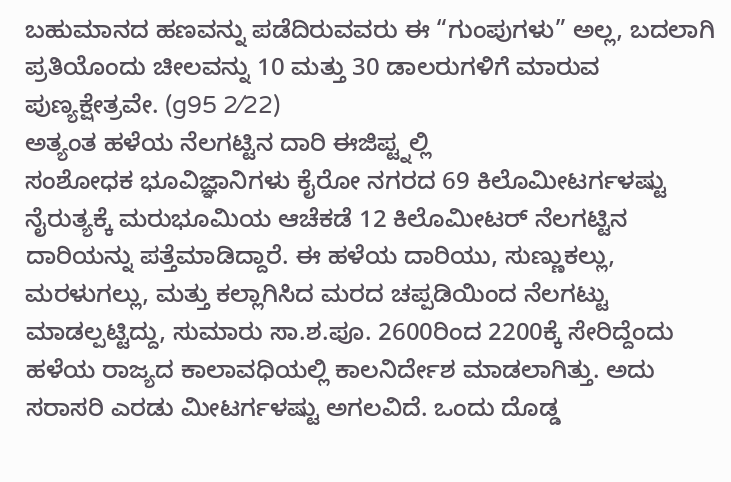ಬಹುಮಾನದ ಹಣವನ್ನು ಪಡೆದಿರುವವರು ಈ “ಗುಂಪುಗಳು” ಅಲ್ಲ, ಬದಲಾಗಿ ಪ್ರತಿಯೊಂದು ಚೀಲವನ್ನು 10 ಮತ್ತು 30 ಡಾಲರುಗಳಿಗೆ ಮಾರುವ ಪುಣ್ಯಕ್ಷೇತ್ರವೇ. (g95 2⁄22)
ಅತ್ಯಂತ ಹಳೆಯ ನೆಲಗಟ್ಟಿನ ದಾರಿ ಈಜಿಪ್ಟ್ನಲ್ಲಿ
ಸಂಶೋಧಕ ಭೂವಿಜ್ಞಾನಿಗಳು ಕೈರೋ ನಗರದ 69 ಕಿಲೊಮೀಟರ್ಗಳಷ್ಟು ನೈರುತ್ಯಕ್ಕೆ ಮರುಭೂಮಿಯ ಆಚೆಕಡೆ 12 ಕಿಲೊಮೀಟರ್ ನೆಲಗಟ್ಟಿನ ದಾರಿಯನ್ನು ಪತ್ತೆಮಾಡಿದ್ದಾರೆ. ಈ ಹಳೆಯ ದಾರಿಯು, ಸುಣ್ಣುಕಲ್ಲು, ಮರಳುಗಲ್ಲು, ಮತ್ತು ಕಲ್ಲಾಗಿಸಿದ ಮರದ ಚಪ್ಪಡಿಯಿಂದ ನೆಲಗಟ್ಟು ಮಾಡಲ್ಪಟ್ಟಿದ್ದು, ಸುಮಾರು ಸಾ.ಶ.ಪೂ. 2600ರಿಂದ 2200ಕ್ಕೆ ಸೇರಿದ್ದೆಂದು ಹಳೆಯ ರಾಜ್ಯದ ಕಾಲಾವಧಿಯಲ್ಲಿ ಕಾಲನಿರ್ದೇಶ ಮಾಡಲಾಗಿತ್ತು. ಅದು ಸರಾಸರಿ ಎರಡು ಮೀಟರ್ಗಳಷ್ಟು ಅಗಲವಿದೆ. ಒಂದು ದೊಡ್ಡ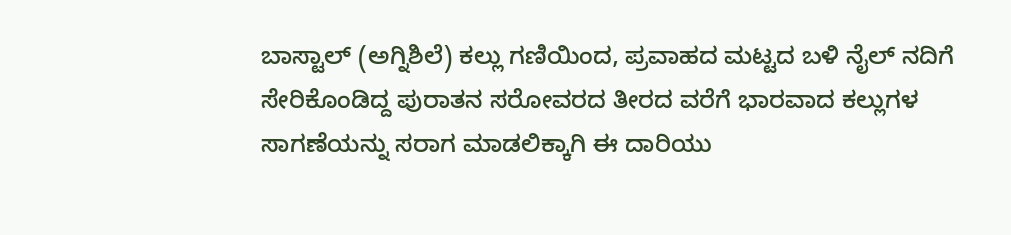ಬಾಸ್ಟಾಲ್ (ಅಗ್ನಿಶಿಲೆ) ಕಲ್ಲು ಗಣಿಯಿಂದ, ಪ್ರವಾಹದ ಮಟ್ಟದ ಬಳಿ ನೈಲ್ ನದಿಗೆ ಸೇರಿಕೊಂಡಿದ್ದ ಪುರಾತನ ಸರೋವರದ ತೀರದ ವರೆಗೆ ಭಾರವಾದ ಕಲ್ಲುಗಳ ಸಾಗಣೆಯನ್ನು ಸರಾಗ ಮಾಡಲಿಕ್ಕಾಗಿ ಈ ದಾರಿಯು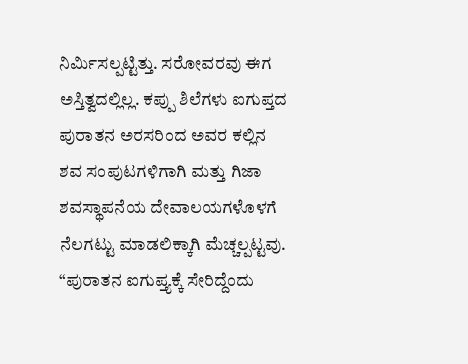ನಿರ್ಮಿಸಲ್ಪಟ್ಟಿತ್ತು. ಸರೋವರವು ಈಗ ಅಸ್ತಿತ್ವದಲ್ಲಿಲ್ಲ. ಕಪ್ಪು ಶಿಲೆಗಳು ಐಗುಪ್ತದ ಪುರಾತನ ಅರಸರಿಂದ ಅವರ ಕಲ್ಲಿನ ಶವ ಸಂಪುಟಗಳಿಗಾಗಿ ಮತ್ತು ಗಿಜಾ ಶವಸ್ಥಾಪನೆಯ ದೇವಾಲಯಗಳೊಳಗೆ ನೆಲಗಟ್ಟು ಮಾಡಲಿಕ್ಕಾಗಿ ಮೆಚ್ಚಲ್ಪಟ್ಟವು. “ಪುರಾತನ ಐಗುಪ್ತ್ಯಕ್ಕೆ ಸೇರಿದ್ದೆಂದು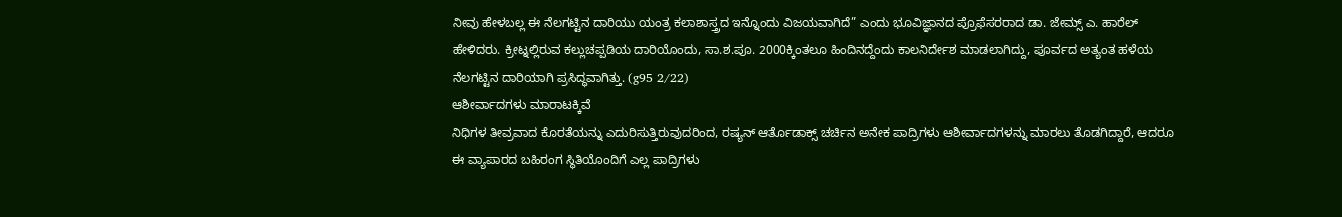ನೀವು ಹೇಳಬಲ್ಲ ಈ ನೆಲಗಟ್ಟಿನ ದಾರಿಯು ಯಂತ್ರ ಕಲಾಶಾಸ್ತ್ರದ ಇನ್ನೊಂದು ವಿಜಯವಾಗಿದೆ” ಎಂದು ಭೂವಿಜ್ಞಾನದ ಪ್ರೊಫೆಸರರಾದ ಡಾ. ಜೇಮ್ಸ್ ಎ. ಹಾರೆಲ್ ಹೇಳಿದರು. ಕ್ರೀಟ್ನಲ್ಲಿರುವ ಕಲ್ಲುಚಪ್ಪಡಿಯ ದಾರಿಯೊಂದು, ಸಾ.ಶ.ಪೂ. 2000ಕ್ಕಿಂತಲೂ ಹಿಂದಿನದ್ದೆಂದು ಕಾಲನಿರ್ದೇಶ ಮಾಡಲಾಗಿದ್ದು, ಪೂರ್ವದ ಅತ್ಯಂತ ಹಳೆಯ ನೆಲಗಟ್ಟಿನ ದಾರಿಯಾಗಿ ಪ್ರಸಿದ್ಧವಾಗಿತ್ತು. (g95 2⁄22)
ಆಶೀರ್ವಾದಗಳು ಮಾರಾಟಕ್ಕಿವೆ
ನಿಧಿಗಳ ತೀವ್ರವಾದ ಕೊರತೆಯನ್ನು ಎದುರಿಸುತ್ತಿರುವುದರಿಂದ, ರಷ್ಯನ್ ಆರ್ತೊಡಾಕ್ಸ್ ಚರ್ಚಿನ ಅನೇಕ ಪಾದ್ರಿಗಳು ಆಶೀರ್ವಾದಗಳನ್ನು ಮಾರಲು ತೊಡಗಿದ್ದಾರೆ, ಆದರೂ ಈ ವ್ಯಾಪಾರದ ಬಹಿರಂಗ ಸ್ಥಿತಿಯೊಂದಿಗೆ ಎಲ್ಲ ಪಾದ್ರಿಗಳು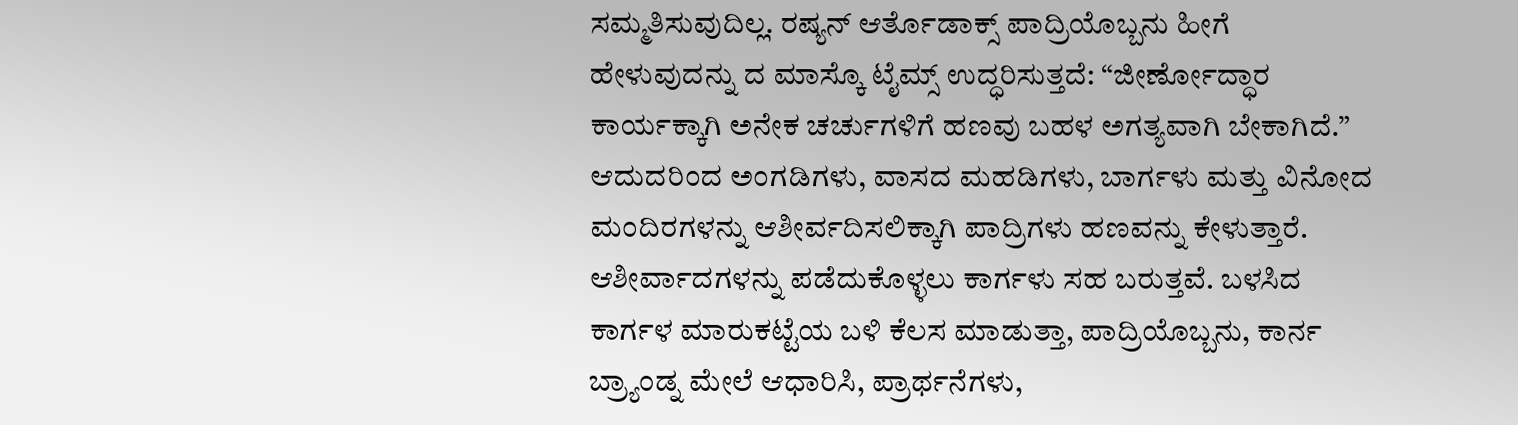ಸಮ್ಮತಿಸುವುದಿಲ್ಲ. ರಷ್ಯನ್ ಆರ್ತೊಡಾಕ್ಸ್ ಪಾದ್ರಿಯೊಬ್ಬನು ಹೀಗೆ ಹೇಳುವುದನ್ನು ದ ಮಾಸ್ಕೊ ಟೈಮ್ಸ್ ಉದ್ಧರಿಸುತ್ತದೆ: “ಜೀರ್ಣೋದ್ಧಾರ ಕಾರ್ಯಕ್ಕಾಗಿ ಅನೇಕ ಚರ್ಚುಗಳಿಗೆ ಹಣವು ಬಹಳ ಅಗತ್ಯವಾಗಿ ಬೇಕಾಗಿದೆ.” ಆದುದರಿಂದ ಅಂಗಡಿಗಳು, ವಾಸದ ಮಹಡಿಗಳು, ಬಾರ್ಗಳು ಮತ್ತು ವಿನೋದ ಮಂದಿರಗಳನ್ನು ಆಶೀರ್ವದಿಸಲಿಕ್ಕಾಗಿ ಪಾದ್ರಿಗಳು ಹಣವನ್ನು ಕೇಳುತ್ತಾರೆ. ಆಶೀರ್ವಾದಗಳನ್ನು ಪಡೆದುಕೊಳ್ಳಲು ಕಾರ್ಗಳು ಸಹ ಬರುತ್ತವೆ. ಬಳಸಿದ ಕಾರ್ಗಳ ಮಾರುಕಟ್ಟೆಯ ಬಳಿ ಕೆಲಸ ಮಾಡುತ್ತಾ, ಪಾದ್ರಿಯೊಬ್ಬನು, ಕಾರ್ನ ಬ್ರ್ಯಾಂಡ್ನ ಮೇಲೆ ಆಧಾರಿಸಿ, ಪ್ರಾರ್ಥನೆಗಳು,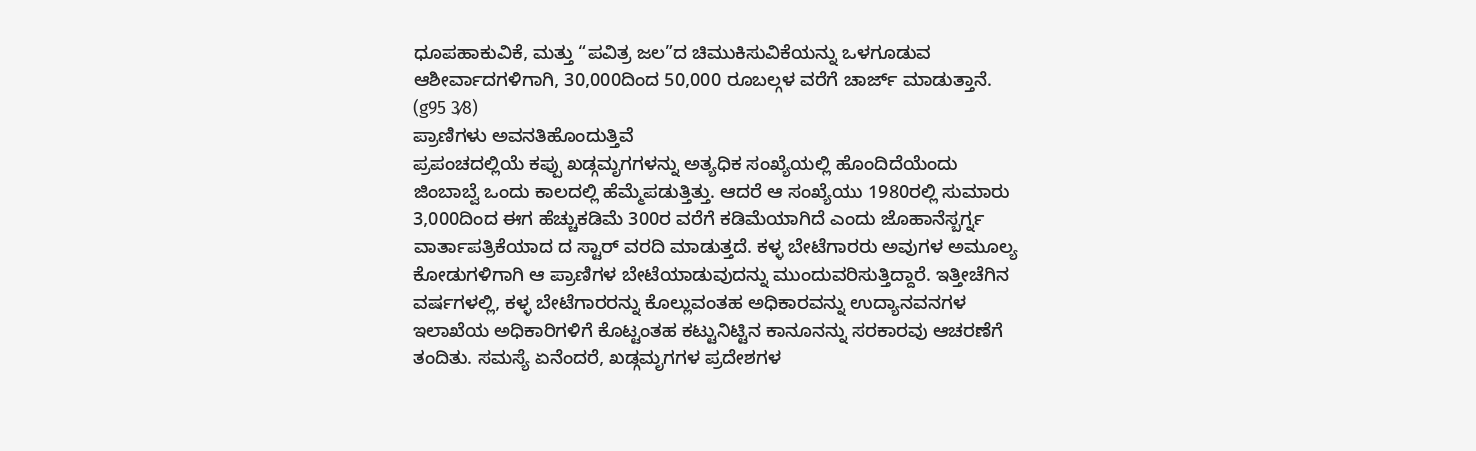ಧೂಪಹಾಕುವಿಕೆ, ಮತ್ತು “ಪವಿತ್ರ ಜಲ”ದ ಚಿಮುಕಿಸುವಿಕೆಯನ್ನು ಒಳಗೂಡುವ ಆಶೀರ್ವಾದಗಳಿಗಾಗಿ, 30,000ದಿಂದ 50,000 ರೂಬಲ್ಗಳ ವರೆಗೆ ಚಾರ್ಜ್ ಮಾಡುತ್ತಾನೆ. (g95 3⁄8)
ಪ್ರಾಣಿಗಳು ಅವನತಿಹೊಂದುತ್ತಿವೆ
ಪ್ರಪಂಚದಲ್ಲಿಯೆ ಕಪ್ಪು ಖಡ್ಗಮೃಗಗಳನ್ನು ಅತ್ಯಧಿಕ ಸಂಖ್ಯೆಯಲ್ಲಿ ಹೊಂದಿದೆಯೆಂದು ಜಿಂಬಾಬ್ವೆ ಒಂದು ಕಾಲದಲ್ಲಿ ಹೆಮ್ಮೆಪಡುತ್ತಿತ್ತು. ಆದರೆ ಆ ಸಂಖ್ಯೆಯು 1980ರಲ್ಲಿ ಸುಮಾರು 3,000ದಿಂದ ಈಗ ಹೆಚ್ಚುಕಡಿಮೆ 300ರ ವರೆಗೆ ಕಡಿಮೆಯಾಗಿದೆ ಎಂದು ಜೊಹಾನೆಸ್ಬರ್ಗ್ನ ವಾರ್ತಾಪತ್ರಿಕೆಯಾದ ದ ಸ್ಟಾರ್ ವರದಿ ಮಾಡುತ್ತದೆ. ಕಳ್ಳ ಬೇಟೆಗಾರರು ಅವುಗಳ ಅಮೂಲ್ಯ ಕೋಡುಗಳಿಗಾಗಿ ಆ ಪ್ರಾಣಿಗಳ ಬೇಟೆಯಾಡುವುದನ್ನು ಮುಂದುವರಿಸುತ್ತಿದ್ದಾರೆ. ಇತ್ತೀಚೆಗಿನ ವರ್ಷಗಳಲ್ಲಿ, ಕಳ್ಳ ಬೇಟೆಗಾರರನ್ನು ಕೊಲ್ಲುವಂತಹ ಅಧಿಕಾರವನ್ನು ಉದ್ಯಾನವನಗಳ ಇಲಾಖೆಯ ಅಧಿಕಾರಿಗಳಿಗೆ ಕೊಟ್ಟಂತಹ ಕಟ್ಟುನಿಟ್ಟಿನ ಕಾನೂನನ್ನು ಸರಕಾರವು ಆಚರಣೆಗೆ ತಂದಿತು. ಸಮಸ್ಯೆ ಏನೆಂದರೆ, ಖಡ್ಗಮೃಗಗಳ ಪ್ರದೇಶಗಳ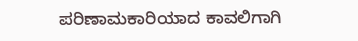ಪರಿಣಾಮಕಾರಿಯಾದ ಕಾವಲಿಗಾಗಿ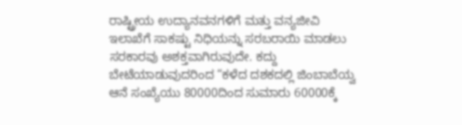ರಾಷ್ಟ್ರೀಯ ಉದ್ಯಾನವನಗಳಿಗೆ ಮತ್ತು ವನ್ಯಜೀವಿ ಇಲಾಖೆಗೆ ಸಾಕಷ್ಟು ನಿಧಿಯನ್ನು ಸರಬರಾಯಿ ಮಾಡಲು ಸರಕಾರವು ಅಶಕ್ತವಾಗಿರುವುದೇ. ಕದ್ದು ಬೇಟೆಯಾಡುವುದರಿಂದ “ಕಳೆದ ದಶಕದಲ್ಲಿ ಜಿಂಬಾಬೆಯ್ವ ಆನೆ ಸಂಖ್ಯೆಯು 80000ದಿಂದ ಸುಮಾರು 60000ಕ್ಕೆ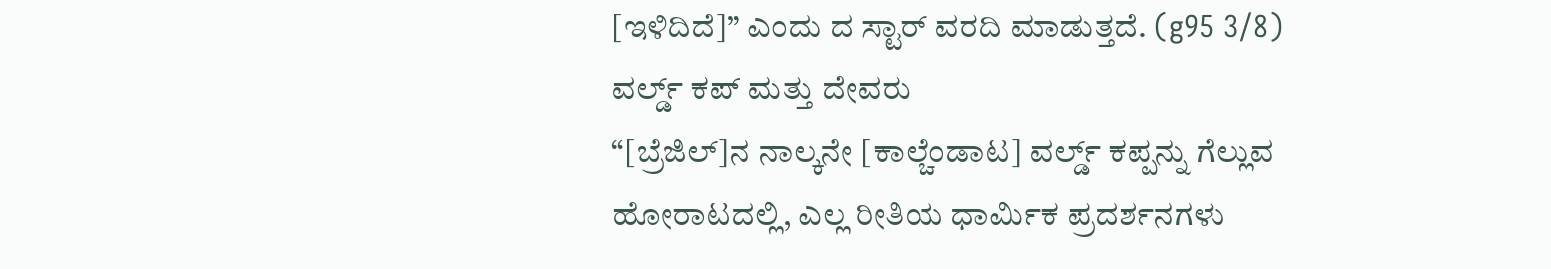[ಇಳಿದಿದೆ]” ಎಂದು ದ ಸ್ಟಾರ್ ವರದಿ ಮಾಡುತ್ತದೆ. (g95 3⁄8)
ವರ್ಲ್ಡ್ ಕಪ್ ಮತ್ತು ದೇವರು
“[ಬ್ರೆಜಿಲ್]ನ ನಾಲ್ಕನೇ [ಕಾಲ್ಚೆಂಡಾಟ] ವರ್ಲ್ಡ್ ಕಪ್ಪನ್ನು ಗೆಲ್ಲುವ ಹೋರಾಟದಲ್ಲಿ, ಎಲ್ಲ ರೀತಿಯ ಧಾರ್ಮಿಕ ಪ್ರದರ್ಶನಗಳು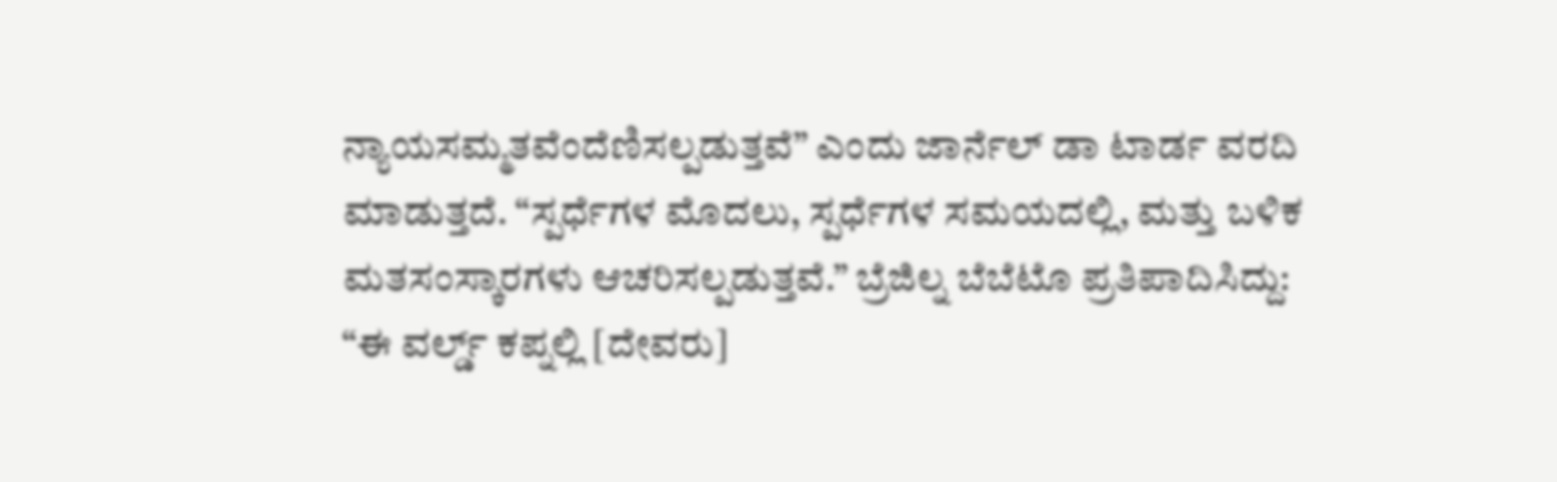ನ್ಯಾಯಸಮ್ಮತವೆಂದೆಣಿಸಲ್ಪಡುತ್ತವೆ” ಎಂದು ಜಾರ್ನೆಲ್ ಡಾ ಟಾರ್ಡ ವರದಿ ಮಾಡುತ್ತದೆ. “ಸ್ಪರ್ಧೆಗಳ ಮೊದಲು, ಸ್ಪರ್ಧೆಗಳ ಸಮಯದಲ್ಲಿ, ಮತ್ತು ಬಳಿಕ ಮತಸಂಸ್ಕಾರಗಳು ಆಚರಿಸಲ್ಪಡುತ್ತವೆ.” ಬ್ರೆಜಿಲ್ನ ಬೆಬೆಟೊ ಪ್ರತಿಪಾದಿಸಿದ್ದು: “ಈ ವರ್ಲ್ಡ್ ಕಪ್ನಲ್ಲಿ [ದೇವರು]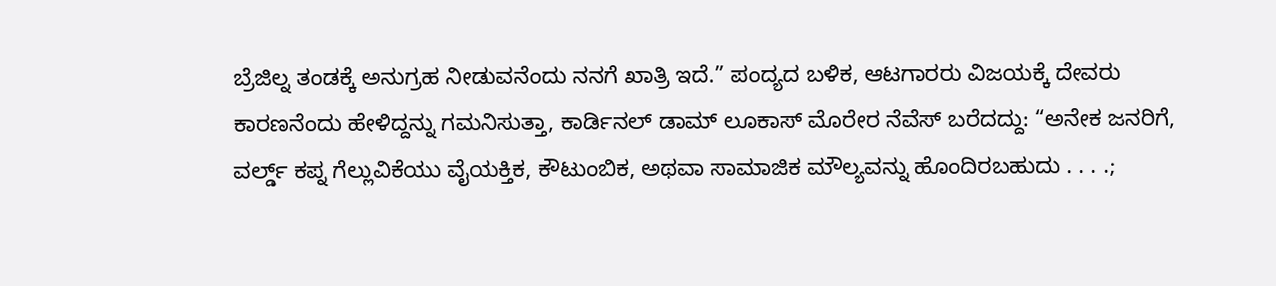ಬ್ರೆಜಿಲ್ನ ತಂಡಕ್ಕೆ ಅನುಗ್ರಹ ನೀಡುವನೆಂದು ನನಗೆ ಖಾತ್ರಿ ಇದೆ.” ಪಂದ್ಯದ ಬಳಿಕ, ಆಟಗಾರರು ವಿಜಯಕ್ಕೆ ದೇವರು ಕಾರಣನೆಂದು ಹೇಳಿದ್ದನ್ನು ಗಮನಿಸುತ್ತಾ, ಕಾರ್ಡಿನಲ್ ಡಾಮ್ ಲೂಕಾಸ್ ಮೊರೇರ ನೆವೆಸ್ ಬರೆದದ್ದು: “ಅನೇಕ ಜನರಿಗೆ, ವರ್ಲ್ಡ್ ಕಪ್ನ ಗೆಲ್ಲುವಿಕೆಯು ವೈಯಕ್ತಿಕ, ಕೌಟುಂಬಿಕ, ಅಥವಾ ಸಾಮಾಜಿಕ ಮೌಲ್ಯವನ್ನು ಹೊಂದಿರಬಹುದು . . . .;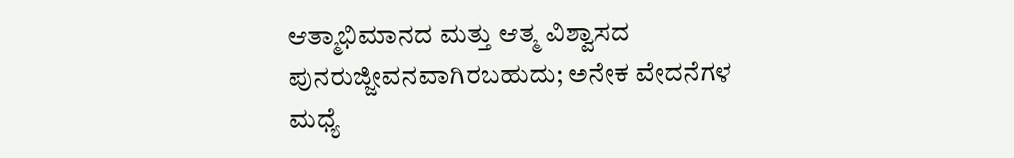ಆತ್ಮಾಭಿಮಾನದ ಮತ್ತು ಆತ್ಮ ವಿಶ್ವಾಸದ ಪುನರುಜ್ಜೀವನವಾಗಿರಬಹುದು; ಅನೇಕ ವೇದನೆಗಳ ಮಧ್ಯೆ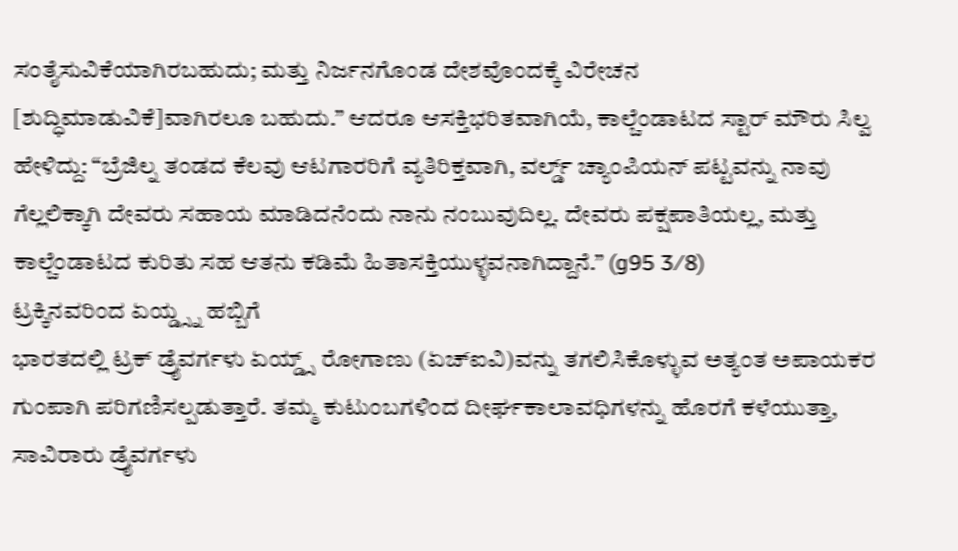ಸಂತೈಸುವಿಕೆಯಾಗಿರಬಹುದು; ಮತ್ತು ನಿರ್ಜನಗೊಂಡ ದೇಶವೊಂದಕ್ಕೆ ವಿರೇಚನ [ಶುದ್ಧಿಮಾಡುವಿಕೆ]ವಾಗಿರಲೂ ಬಹುದು.” ಆದರೂ ಆಸಕ್ತಿಭರಿತವಾಗಿಯೆ, ಕಾಲ್ಚೆಂಡಾಟದ ಸ್ಟಾರ್ ಮೌರು ಸಿಲ್ವ ಹೇಳಿದ್ದು: “ಬ್ರೆಜಿಲ್ನ ತಂಡದ ಕೆಲವು ಆಟಗಾರರಿಗೆ ವ್ಯತಿರಿಕ್ತವಾಗಿ, ವರ್ಲ್ಡ್ ಚ್ಯಾಂಪಿಯನ್ ಪಟ್ಟವನ್ನು ನಾವು ಗೆಲ್ಲಲಿಕ್ಕಾಗಿ ದೇವರು ಸಹಾಯ ಮಾಡಿದನೆಂದು ನಾನು ನಂಬುವುದಿಲ್ಲ. ದೇವರು ಪಕ್ಷಪಾತಿಯಲ್ಲ, ಮತ್ತು ಕಾಲ್ಚೆಂಡಾಟದ ಕುರಿತು ಸಹ ಆತನು ಕಡಿಮೆ ಹಿತಾಸಕ್ತಿಯುಳ್ಳವನಾಗಿದ್ದಾನೆ.” (g95 3⁄8)
ಟ್ರಕ್ಕಿನವರಿಂದ ಏಯ್ಡ್ಸ್ನ ಹಬ್ಬಿಗೆ
ಭಾರತದಲ್ಲಿ ಟ್ರಕ್ ಡ್ರೈವರ್ಗಳು ಏಯ್ಡ್ಸ್ ರೋಗಾಣು (ಏಚ್ಐವಿ)ವನ್ನು ತಗಲಿಸಿಕೊಳ್ಳುವ ಅತ್ಯಂತ ಅಪಾಯಕರ ಗುಂಪಾಗಿ ಪರಿಗಣಿಸಲ್ಪಡುತ್ತಾರೆ. ತಮ್ಮ ಕುಟುಂಬಗಳಿಂದ ದೀರ್ಘಕಾಲಾವಧಿಗಳನ್ನು ಹೊರಗೆ ಕಳೆಯುತ್ತಾ, ಸಾವಿರಾರು ಡ್ರೈವರ್ಗಳು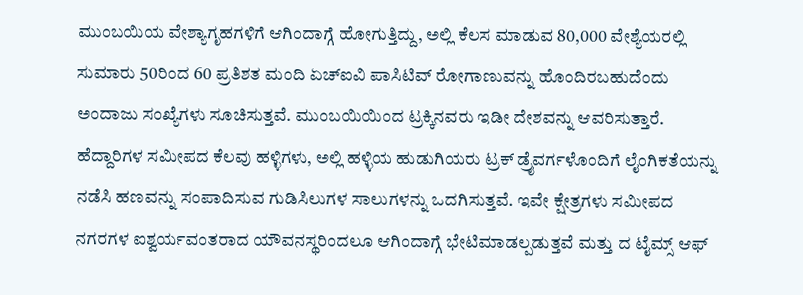ಮುಂಬಯಿಯ ವೇಶ್ಯಾಗೃಹಗಳಿಗೆ ಆಗಿಂದಾಗ್ಗೆ ಹೋಗುತ್ತಿದ್ದು, ಅಲ್ಲಿ ಕೆಲಸ ಮಾಡುವ 80,000 ವೇಶ್ಯೆಯರಲ್ಲಿ ಸುಮಾರು 50ರಿಂದ 60 ಪ್ರತಿಶತ ಮಂದಿ ಏಚ್ಐವಿ ಪಾಸಿಟಿವ್ ರೋಗಾಣುವನ್ನು ಹೊಂದಿರಬಹುದೆಂದು ಅಂದಾಜು ಸಂಖ್ಯೆಗಳು ಸೂಚಿಸುತ್ತವೆ. ಮುಂಬಯಿಯಿಂದ ಟ್ರಕ್ಕಿನವರು ಇಡೀ ದೇಶವನ್ನು ಆವರಿಸುತ್ತಾರೆ. ಹೆದ್ದಾರಿಗಳ ಸಮೀಪದ ಕೆಲವು ಹಳ್ಳಿಗಳು, ಅಲ್ಲಿ ಹಳ್ಳಿಯ ಹುಡುಗಿಯರು ಟ್ರಕ್ ಡ್ರೈವರ್ಗಳೊಂದಿಗೆ ಲೈಂಗಿಕತೆಯನ್ನು ನಡೆಸಿ ಹಣವನ್ನು ಸಂಪಾದಿಸುವ ಗುಡಿಸಿಲುಗಳ ಸಾಲುಗಳನ್ನು ಒದಗಿಸುತ್ತವೆ. ಇವೇ ಕ್ಷೇತ್ರಗಳು ಸಮೀಪದ ನಗರಗಳ ಐಶ್ವರ್ಯವಂತರಾದ ಯೌವನಸ್ಥರಿಂದಲೂ ಆಗಿಂದಾಗ್ಗೆ ಭೇಟಿಮಾಡಲ್ಪಡುತ್ತವೆ ಮತ್ತು ದ ಟೈಮ್ಸ್ ಆಫ್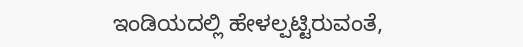ಇಂಡಿಯದಲ್ಲಿ ಹೇಳಲ್ಪಟ್ಟಿರುವಂತೆ,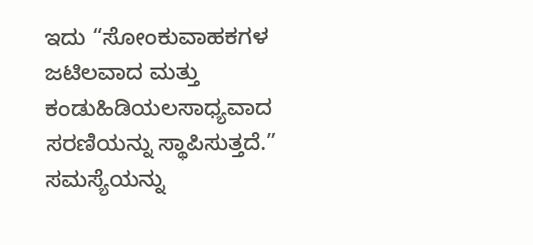ಇದು “ಸೋಂಕುವಾಹಕಗಳ ಜಟಿಲವಾದ ಮತ್ತು ಕಂಡುಹಿಡಿಯಲಸಾಧ್ಯವಾದ ಸರಣಿಯನ್ನು ಸ್ಥಾಪಿಸುತ್ತದೆ.” ಸಮಸ್ಯೆಯನ್ನು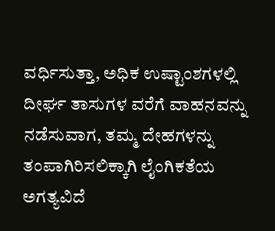ವರ್ಧಿಸುತ್ತಾ, ಅಧಿಕ ಉಷ್ಟಾಂಶಗಳಲ್ಲಿ ದೀರ್ಘ ತಾಸುಗಳ ವರೆಗೆ ವಾಹನವನ್ನು ನಡೆಸುವಾಗ, ತಮ್ಮ ದೇಹಗಳನ್ನು ತಂಪಾಗಿರಿಸಲಿಕ್ಕಾಗಿ ಲೈಂಗಿಕತೆಯ ಅಗತ್ಯವಿದೆ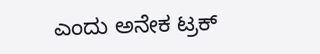ಎಂದು ಅನೇಕ ಟ್ರಕ್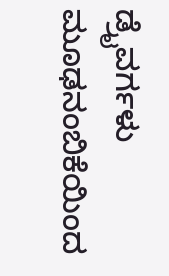ಡ್ರೈವರ್ಗಳು ಮೂಢನಂಬಿಕೆಯಿಂದ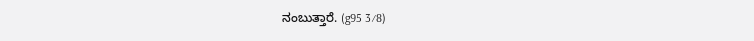ನಂಬುತ್ತಾರೆ. (g95 3⁄8)